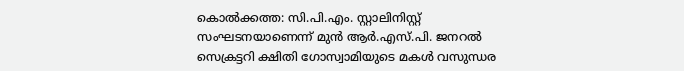കൊൽക്കത്ത: സി.പി.എം. സ്റ്റാലിനിസ്റ്റ് സംഘടനയാണെന്ന് മുൻ ആർ.എസ്.പി. ജനറൽ സെക്രട്ടറി ക്ഷിതി ഗോസ്വാമിയുടെ മകൾ വസുന്ധര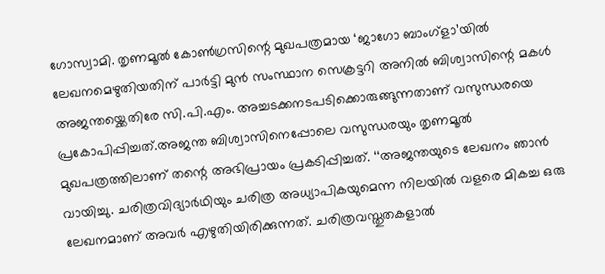ഗോസ്വാമി. തൃണമൂൽ കോൺഗ്രസിന്റെ മുഖപത്രമായ ‘ജാഗോ ബാംഗ്ളാ’യിൽ ലേഖനമെഴുതിയതിന് പാർട്ടി മുൻ സംസ്ഥാന സെക്രട്ടറി അനിൽ ബിശ്വാസിന്റെ മകൾ അജന്തയ്ക്കെതിരേ സി.പി.എം. അച്ചടക്കനടപടിക്കൊരുങ്ങുന്നതാണ് വസുന്ധരയെ പ്രകോപിപ്പിച്ചത്.അജന്ത ബിശ്വാസിനെപ്പോലെ വസുന്ധരയും തൃണമൂൽ മുഖപത്രത്തിലാണ് തന്റെ അഭിപ്രായം പ്രകടിപ്പിച്ചത്. ‘‘അജന്തയുടെ ലേഖനം ഞാൻ വായിച്ചു. ചരിത്രവിദ്യാർഥിയും ചരിത്ര അധ്യാപികയുമെന്ന നിലയിൽ വളരെ മികച്ച ഒരു ലേഖനമാണ് അവർ എഴുതിയിരിക്കുന്നത്. ചരിത്രവസ്തുതകളാൽ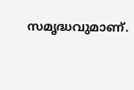സമൃദ്ധവുമാണ്.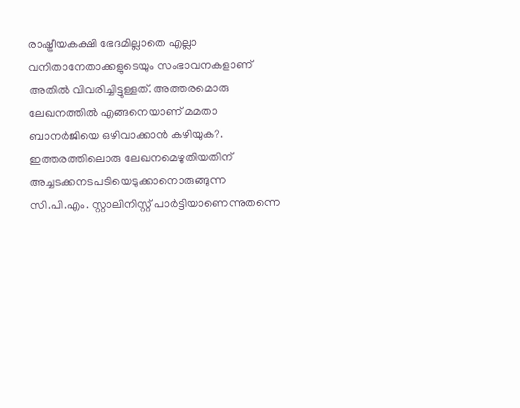രാഷ്ട്രീയകക്ഷി ഭേദമില്ലാതെ എല്ലാ വനിതാനേതാക്കളുടെയും സംഭാവനകളാണ് അതിൽ വിവരിച്ചിട്ടുള്ളത്. അത്തരമൊരു ലേഖനത്തിൽ എങ്ങനെയാണ് മമതാ ബാനർജിയെ ഒഴിവാക്കാൻ കഴിയുക?. ഇത്തരത്തിലൊരു ലേഖനമെഴുതിയതിന് അച്ചടക്കനടപടിയെടുക്കാനൊരുങ്ങുന്ന സി.പി.എം. സ്റ്റാലിനിസ്റ്റ് പാർട്ടിയാണെന്നുതന്നെ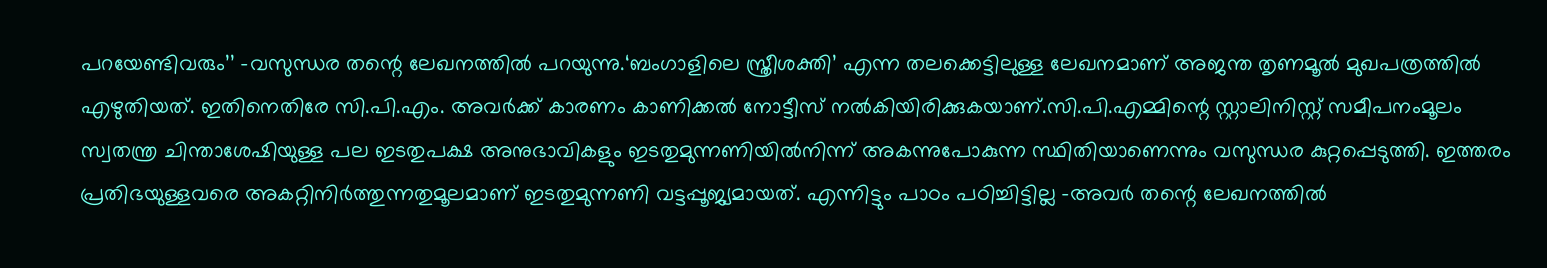പറയേണ്ടിവരും’’ -വസുന്ധര തന്റെ ലേഖനത്തിൽ പറയുന്നു.‘ബംഗാളിലെ സ്ത്രീശക്തി’ എന്ന തലക്കെട്ടിലുള്ള ലേഖനമാണ് അജന്ത തൃണമൂൽ മുഖപത്രത്തിൽ എഴുതിയത്. ഇതിനെതിരേ സി.പി.എം. അവർക്ക് കാരണം കാണിക്കൽ നോട്ടീസ് നൽകിയിരിക്കുകയാണ്.സി.പി.എമ്മിന്റെ സ്റ്റാലിനിസ്റ്റ് സമീപനംമൂലം സ്വതന്ത്ര ചിന്താശേഷിയുള്ള പല ഇടതുപക്ഷ അനുഭാവികളും ഇടതുമുന്നണിയിൽനിന്ന് അകന്നുപോകുന്ന സ്ഥിതിയാണെന്നും വസുന്ധര കുറ്റപ്പെടുത്തി. ഇത്തരം പ്രതിഭയുള്ളവരെ അകറ്റിനിർത്തുന്നതുമൂലമാണ് ഇടതുമുന്നണി വട്ടപ്പൂജ്യമായത്. എന്നിട്ടും പാഠം പഠിച്ചിട്ടില്ല -അവർ തന്റെ ലേഖനത്തിൽ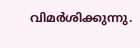വിമർശിക്കുന്നു.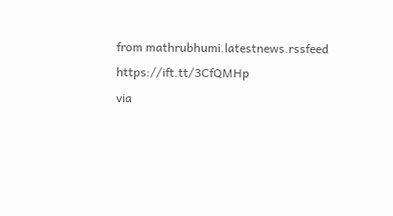from mathrubhumi.latestnews.rssfeed https://ift.tt/3CfQMHp
via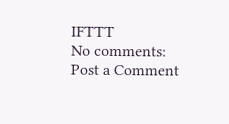IFTTT
No comments:
Post a Comment